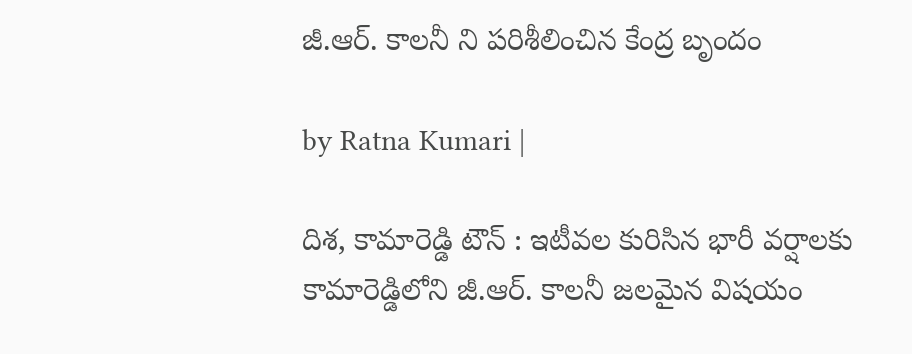జీ.ఆర్. కాల‌నీ ని ప‌రిశీలించిన కేంద్ర బృందం

by Ratna Kumari |

దిశ‌, కామారెడ్డి టౌన్ : ఇటీవ‌ల కురిసిన భారీ వ‌ర్షాల‌కు కామారెడ్డిలోని జీ.ఆర్. కాల‌నీ జ‌ల‌మైన విష‌యం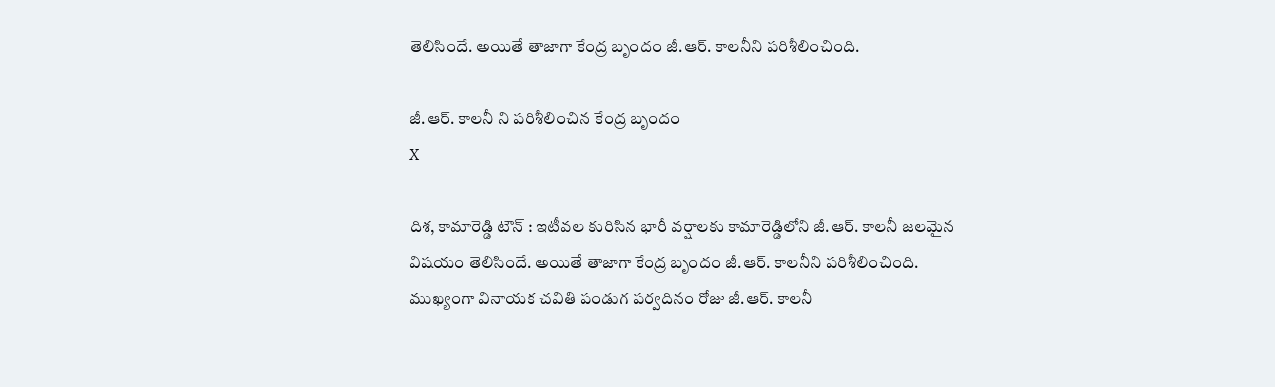తెలిసిందే. అయితే తాజాగా కేంద్ర బృందం జీ.ఆర్. కాల‌నీని ప‌రిశీలించింది.

జీ.ఆర్. కాల‌నీ ని ప‌రిశీలించిన కేంద్ర బృందం
X

దిశ‌, కామారెడ్డి టౌన్ : ఇటీవ‌ల కురిసిన భారీ వ‌ర్షాల‌కు కామారెడ్డిలోని జీ.ఆర్. కాల‌నీ జ‌ల‌మైన విష‌యం తెలిసిందే. అయితే తాజాగా కేంద్ర బృందం జీ.ఆర్. కాల‌నీని ప‌రిశీలించింది. ముఖ్యంగా వినాయ‌క చ‌వితి పండుగ ప‌ర్వ‌దినం రోజు జీ.ఆర్. కాల‌నీ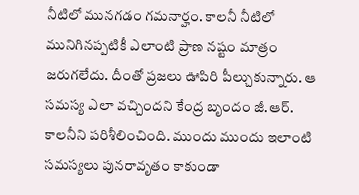నీటిలో మున‌గ‌డం గ‌మ‌నార్హం. కాల‌నీ నీటిలో మునిగిన‌ప్ప‌టికీ ఎలాంటి ప్రాణ న‌ష్టం మాత్రం జ‌రుగ‌లేదు. దీంతో ప్ర‌జ‌లు ఊపిరి పీల్చుకున్నారు. ఆ స‌మ‌స్య ఎలా వ‌చ్చింద‌ని కేంద్ర బృందం జీ.ఆర్. కాల‌నీని ప‌రిశీలించింది. ముందు ముందు ఇలాంటి స‌మ‌స్య‌లు పున‌రావృతం కాకుండా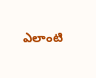ఎలాంటి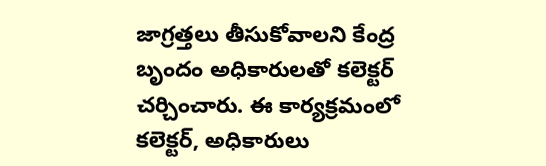జాగ్ర‌త్త‌లు తీసుకోవాల‌ని కేంద్ర బృందం అధికారుల‌తో క‌లెక్ట‌ర్ చ‌ర్చించారు. ఈ కార్య‌క్ర‌మంలో క‌లెక్ట‌ర్, అధికారులు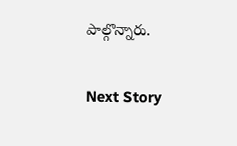పాల్గొన్నారు.

Next Story